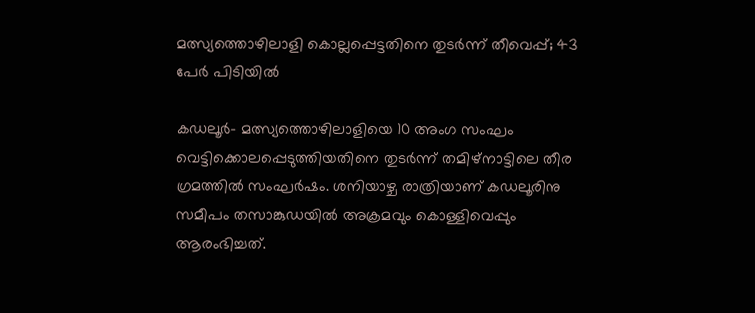മത്സ്യത്തൊഴിലാളി കൊല്ലപ്പെട്ടതിനെ തുടര്‍ന്ന് തീവെപ്പ്; 43 പേര്‍ പിടിയില്‍

കഡലൂര്‍- മത്സ്യത്തൊഴിലാളിയെ 10 അംഗ സംഘം വെട്ടിക്കൊലപ്പെടുത്തിയതിനെ തുടര്‍ന്ന് തമിഴ്‌നാട്ടിലെ തീര ഗ്രമത്തില്‍ സംഘര്‍ഷം. ശനിയാഴ്ച രാത്രിയാണ് കഡലൂരിനു സമീപം തസാങ്കുഡയില്‍ അക്രമവും കൊള്ളിവെപ്പും ആരംഭിച്ചത്.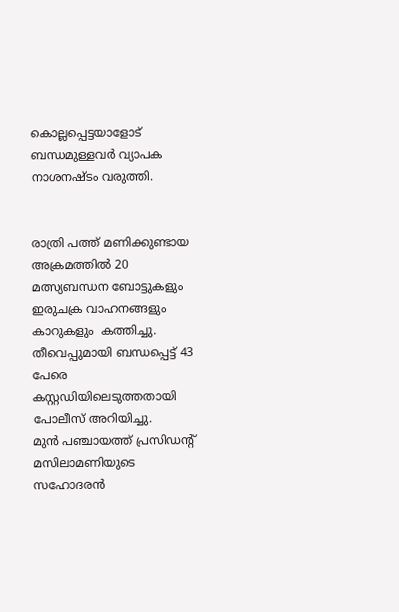കൊല്ലപ്പെട്ടയാളോട് ബന്ധമുള്ളവര്‍ വ്യാപക നാശനഷ്ടം വരുത്തി.


രാത്രി പത്ത് മണിക്കുണ്ടായ അക്രമത്തില്‍ 20 മത്സ്യബന്ധന ബോട്ടുകളും ഇരുചക്ര വാഹനങ്ങളും കാറുകളും  കത്തിച്ചു. തീവെപ്പുമായി ബന്ധപ്പെട്ട് 43 പേരെ  കസ്റ്റഡിയിലെടുത്തതായി പോലീസ് അറിയിച്ചു.
മുന്‍ പഞ്ചായത്ത് പ്രസിഡന്റ് മസിലാമണിയുടെ സഹോദരന്‍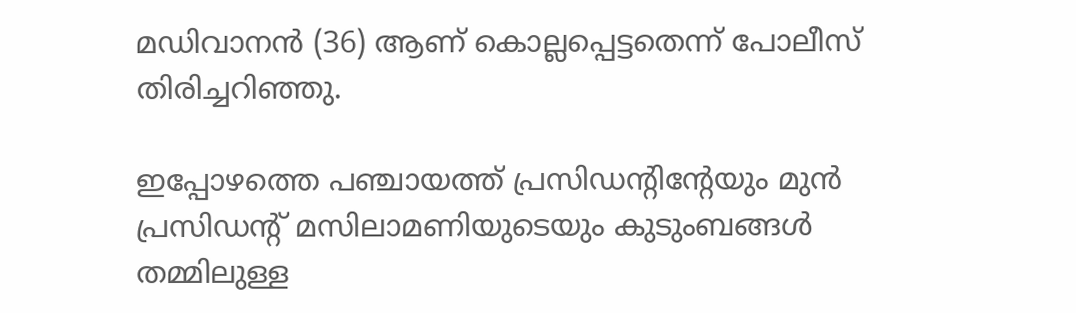മഡിവാനന്‍ (36) ആണ് കൊല്ലപ്പെട്ടതെന്ന് പോലീസ് തിരിച്ചറിഞ്ഞു.

ഇപ്പോഴത്തെ പഞ്ചായത്ത് പ്രസിഡന്റിന്റേയും മുന്‍ പ്രസിഡന്റ് മസിലാമണിയുടെയും കുടുംബങ്ങള്‍ തമ്മിലുള്ള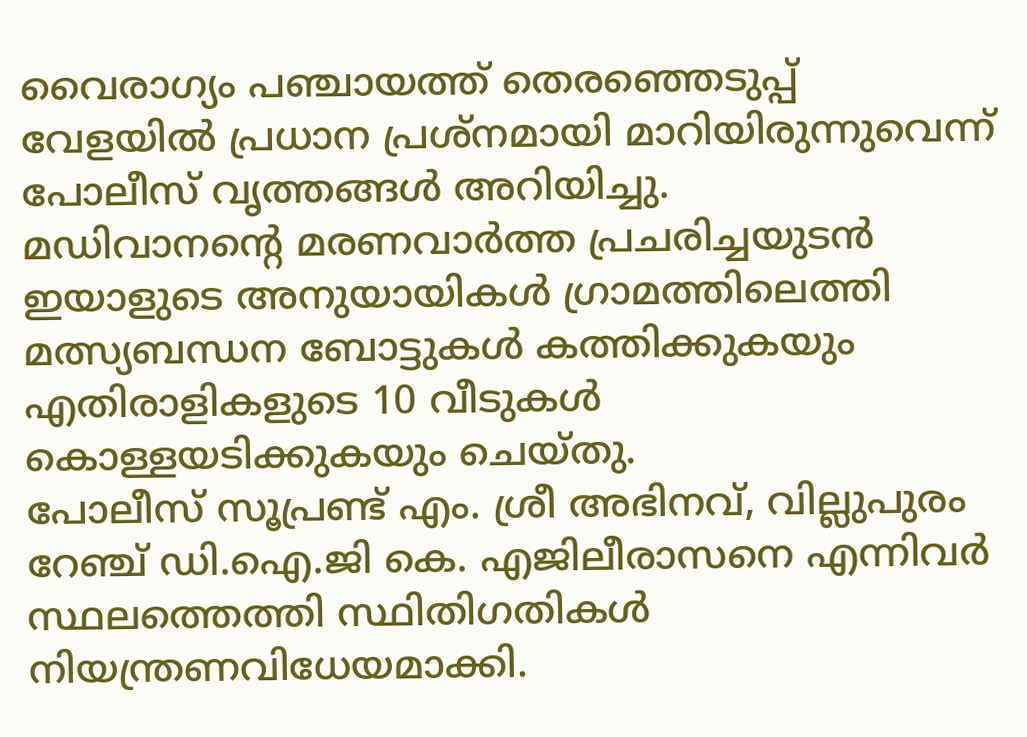വൈരാഗ്യം പഞ്ചായത്ത് തെരഞ്ഞെടുപ്പ് വേളയില്‍ പ്രധാന പ്രശ്‌നമായി മാറിയിരുന്നുവെന്ന് പോലീസ് വൃത്തങ്ങള്‍ അറിയിച്ചു.
മഡിവാനന്റെ മരണവാര്‍ത്ത പ്രചരിച്ചയുടന്‍ ഇയാളുടെ അനുയായികള്‍ ഗ്രാമത്തിലെത്തി മത്സ്യബന്ധന ബോട്ടുകള്‍ കത്തിക്കുകയും  എതിരാളികളുടെ 10 വീടുകള്‍ കൊള്ളയടിക്കുകയും ചെയ്തു.
പോലീസ് സൂപ്രണ്ട് എം. ശ്രീ അഭിനവ്, വില്ലുപുരം റേഞ്ച് ഡി.ഐ.ജി കെ. എജിലീരാസനെ എന്നിവര്‍ സ്ഥലത്തെത്തി സ്ഥിതിഗതികള്‍ നിയന്ത്രണവിധേയമാക്കി.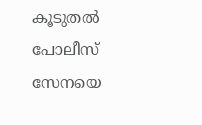കൂടുതല്‍ പോലീസ് സേനയെ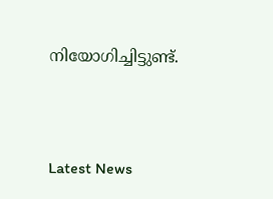നിയോഗിച്ചിട്ടുണ്ട്.



Latest News